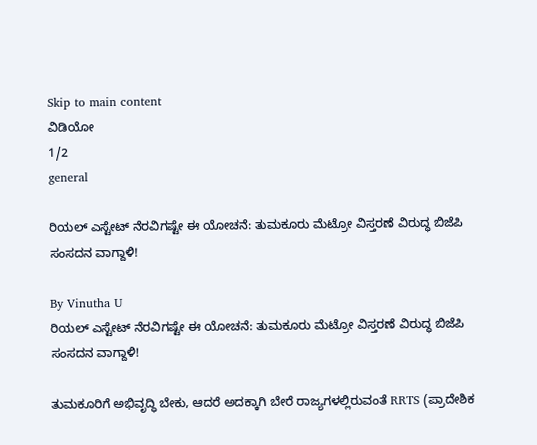Skip to main content
ವಿಡಿಯೋ
1/2
general

ರಿಯಲ್‌ ಎಸ್ಟೇಟ್‌ ನೆರವಿಗಷ್ಟೇ ಈ ಯೋಚನೆ: ತುಮಕೂರು ಮೆಟ್ರೋ ವಿಸ್ತರಣೆ ವಿರುದ್ಧ ಬಿಜೆಪಿ ಸಂಸದನ ವಾಗ್ದಾಳಿ!

By Vinutha U
ರಿಯಲ್‌ ಎಸ್ಟೇಟ್‌ ನೆರವಿಗಷ್ಟೇ ಈ ಯೋಚನೆ: ತುಮಕೂರು ಮೆಟ್ರೋ ವಿಸ್ತರಣೆ ವಿರುದ್ಧ ಬಿಜೆಪಿ ಸಂಸದನ ವಾಗ್ದಾಳಿ!

ತುಮಕೂರಿಗೆ ಅಭಿವೃದ್ಧಿ ಬೇಕು, ಆದರೆ ಅದಕ್ಕಾಗಿ ಬೇರೆ ರಾಜ್ಯಗಳಲ್ಲಿರುವಂತೆ RRTS (ಪ್ರಾದೇಶಿಕ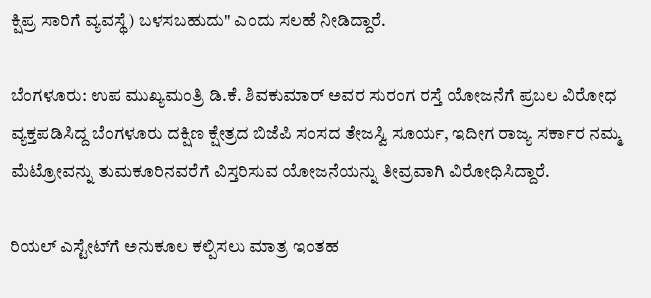ಕ್ಷಿಪ್ರ ಸಾರಿಗೆ ವ್ಯವಸ್ಥೆ) ಬಳಸಬಹುದು" ಎಂದು ಸಲಹೆ ನೀಡಿದ್ದಾರೆ.

ಬೆಂಗಳೂರು: ಉಪ ಮುಖ್ಯಮಂತ್ರಿ ಡಿ.ಕೆ. ಶಿವಕುಮಾರ್ ಅವರ ಸುರಂಗ ರಸ್ತೆ ಯೋಜನೆಗೆ ಪ್ರಬಲ ವಿರೋಧ ವ್ಯಕ್ತಪಡಿಸಿದ್ದ ಬೆಂಗಳೂರು ದಕ್ಷಿಣ ಕ್ಷೇತ್ರದ ಬಿಜೆಪಿ ಸಂಸದ ತೇಜಸ್ವಿ ಸೂರ್ಯ, ಇದೀಗ ರಾಜ್ಯ ಸರ್ಕಾರ ನಮ್ಮ ಮೆಟ್ರೋವನ್ನು ತುಮಕೂರಿನವರೆಗೆ ವಿಸ್ತರಿಸುವ ಯೋಜನೆಯನ್ನು ತೀವ್ರವಾಗಿ ವಿರೋಧಿಸಿದ್ದಾರೆ.

ರಿಯಲ್ ಎಸ್ಟೇಟ್‌ಗೆ ಅನುಕೂಲ ಕಲ್ಪಿಸಲು ಮಾತ್ರ ಇಂತಹ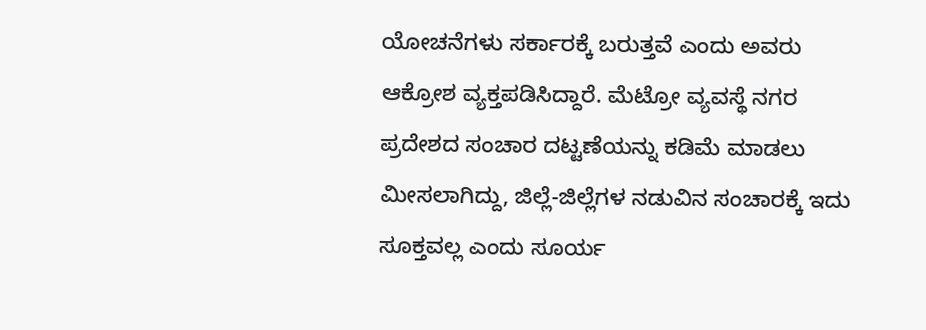ಯೋಚನೆಗಳು ಸರ್ಕಾರಕ್ಕೆ ಬರುತ್ತವೆ ಎಂದು ಅವರು ಆಕ್ರೋಶ ವ್ಯಕ್ತಪಡಿಸಿದ್ದಾರೆ. ಮೆಟ್ರೋ ವ್ಯವಸ್ಥೆ ನಗರ ಪ್ರದೇಶದ ಸಂಚಾರ ದಟ್ಟಣೆಯನ್ನು ಕಡಿಮೆ ಮಾಡಲು ಮೀಸಲಾಗಿದ್ದು, ಜಿಲ್ಲೆ-ಜಿಲ್ಲೆಗಳ ನಡುವಿನ ಸಂಚಾರಕ್ಕೆ ಇದು ಸೂಕ್ತವಲ್ಲ ಎಂದು ಸೂರ್ಯ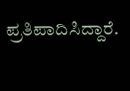ಪ್ರತಿಪಾದಿಸಿದ್ದಾರೆ.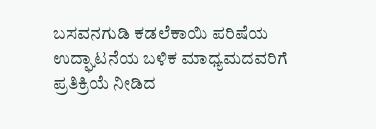ಬಸವನಗುಡಿ ಕಡಲೆಕಾಯಿ ಪರಿಷೆಯ ಉದ್ಘಾಟನೆಯ ಬಳಿಕ ಮಾಧ್ಯಮದವರಿಗೆ ಪ್ರತಿಕ್ರಿಯೆ ನೀಡಿದ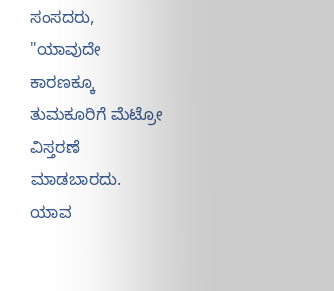ಸಂಸದರು, "ಯಾವುದೇ ಕಾರಣಕ್ಕೂ ತುಮಕೂರಿಗೆ ಮೆಟ್ರೋ ವಿಸ್ತರಣೆ ಮಾಡಬಾರದು. ಯಾವ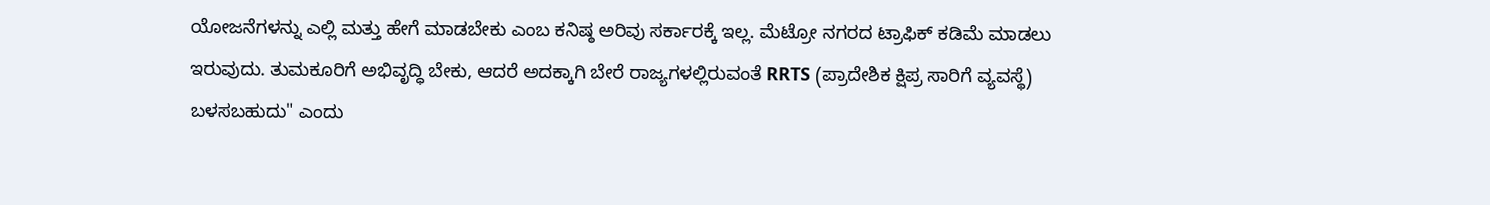ಯೋಜನೆಗಳನ್ನು ಎಲ್ಲಿ ಮತ್ತು ಹೇಗೆ ಮಾಡಬೇಕು ಎಂಬ ಕನಿಷ್ಠ ಅರಿವು ಸರ್ಕಾರಕ್ಕೆ ಇಲ್ಲ. ಮೆಟ್ರೋ ನಗರದ ಟ್ರಾಫಿಕ್ ಕಡಿಮೆ ಮಾಡಲು ಇರುವುದು. ತುಮಕೂರಿಗೆ ಅಭಿವೃದ್ಧಿ ಬೇಕು, ಆದರೆ ಅದಕ್ಕಾಗಿ ಬೇರೆ ರಾಜ್ಯಗಳಲ್ಲಿರುವಂತೆ RRTS (ಪ್ರಾದೇಶಿಕ ಕ್ಷಿಪ್ರ ಸಾರಿಗೆ ವ್ಯವಸ್ಥೆ) ಬಳಸಬಹುದು" ಎಂದು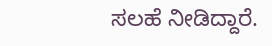ಸಲಹೆ ನೀಡಿದ್ದಾರೆ.